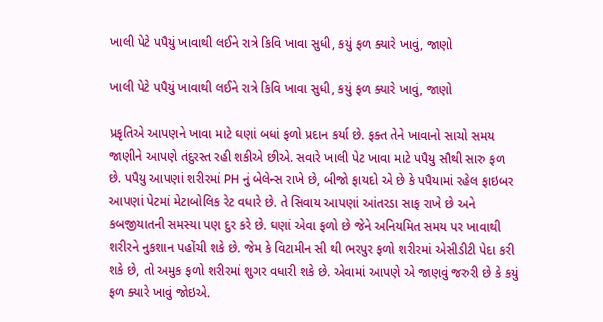ખાલી પેટે પપૈયું ખાવાથી લઈને રાત્રે કિવિ ખાવા સુધી, કયું ફળ ક્યારે ખાવું, જાણો

ખાલી પેટે પપૈયું ખાવાથી લઈને રાત્રે કિવિ ખાવા સુધી, કયું ફળ ક્યારે ખાવું, જાણો

પ્રકૃતિએ આપણને ખાવા માટે ઘણાં બધાં ફળો પ્રદાન કર્યા છે. ફક્ત તેને ખાવાનો સાચો સમય જાણીને આપણે તંદુરસ્ત રહી શકીએ છીએ. સવારે ખાલી પેટ ખાવા માટે પપૈયુ સૌથી સારુ ફળ છે. પપૈયુ આપણાં શરીરમાં PH નું બેલેન્સ રાખે છે, બીજો ફાયદો એ છે કે પપૈયામાં રહેલ ફાઇબર આપણાં પેટમાં મેટાબોલિક રેટ વધારે છે. તે સિવાય આપણાં આંતરડા સાફ રાખે છે અને કબજીયાતની સમસ્યા પણ દુર કરે છે. ઘણાં એવા ફળો છે જેને અનિયમિત સમય પર ખાવાથી શરીરને નુકશાન પહોંચી શકે છે. જેમ કે વિટામીન સી થી ભરપુર ફળો શરીરમાં એસીડીટી પેદા કરી શકે છે, તો અમુક ફળો શરીરમાં શુગર વધારી શકે છે. એવામાં આપણે એ જાણવું જરુરી છે કે કયું ફળ ક્યારે ખાવું જોઇએ.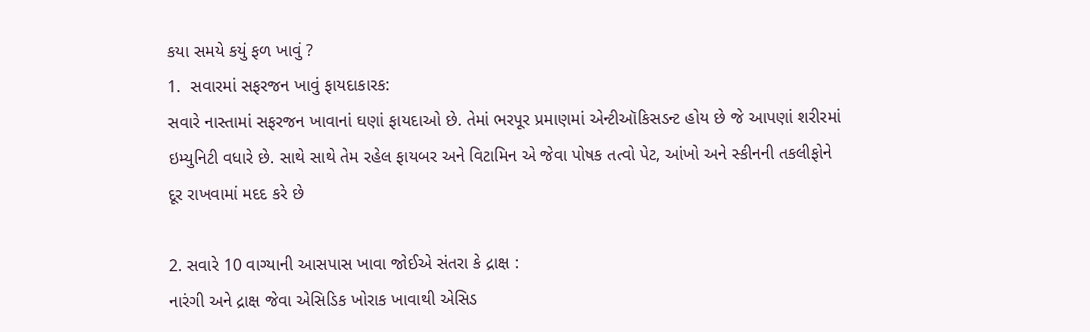કયા સમયે કયું ફળ ખાવું ?
1.  સવારમાં સફરજન ખાવું ફાયદાકારક:
સવારે નાસ્તામાં સફરજન ખાવાનાં ઘણાં ફાયદાઓ છે. તેમાં ભરપૂર પ્રમાણમાં એન્ટીઑકિસડન્ટ હોય છે જે આપણાં શરીરમાં ઇમ્યુનિટી વધારે છે. સાથે સાથે તેમ રહેલ ફાયબર અને વિટામિન એ જેવા પોષક તત્વો પેટ, આંખો અને સ્કીનની તકલીફોને દૂર રાખવામાં મદદ કરે છે

2. સવારે 10 વાગ્યાની આસપાસ ખાવા જોઈએ સંતરા કે દ્રાક્ષ :
નારંગી અને દ્રાક્ષ જેવા એસિડિક ખોરાક ખાવાથી એસિડ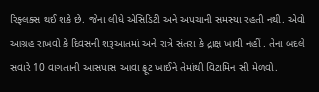રિફ્લક્સ થઈ શકે છે. જેના લીધે એસિડિટી અને અપચાની સમસ્યા રહતી નથી. એવો આગ્રહ રાખવો કે દિવસની શરૂઆતમાં અને રાત્રે સંતરા કે દ્રાક્ષ ખાવી નહીં . તેના બદલે સવારે 10 વાગતાની આસપાસ આવા ફ્રૂટ ખાઈને તેમાંથી વિટામિન સી મેળવો.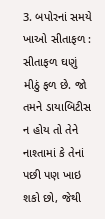3. બપોરનાં સમયે ખાઓ સીતાફળ :
સીતાફળ ઘણું મીઠું ફળ છે. જો તમને ડાયાબિટીસ ન હોય તો તેને નાશ્તામાં કે તેનાં પછી પણ ખાઇ શકો છો, જેથી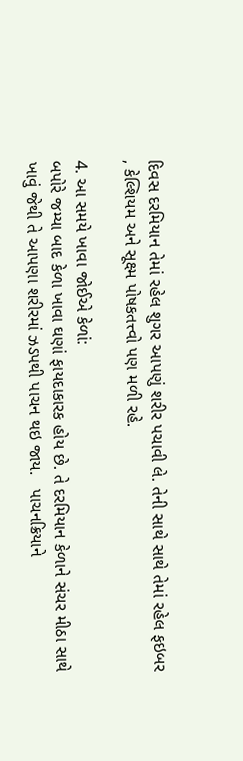દિવસ દરમિયાન તેમાં રહેલ શુગર આપણું શરીર પચાવી લે. તેની સાથે સાથે તેમાં રહેલ ફઇબર , કેલ્શિયમ અને સૂક્ષ્મ પોષકતત્ત્વો પણ મળી રહે.

4. આ સમયે ખાવા જોઈએ કેળાં:
બપોરે જમ્યા બાદ કેળા ખાવા ઘણાં ફાયદાકારક હોય છે. તે દરમિયાન કેળાને સંચર મીઠા સાથે ખાવું જેથી તે આપણા શરીરમાં ઝડપથી પાચન થઇ જાય.   પાચનક્રિયાને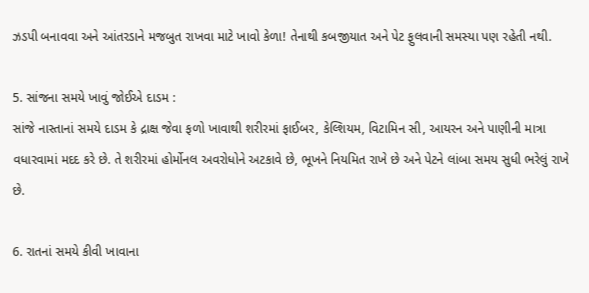ઝડપી બનાવવા અને આંતરડાને મજબુત રાખવા માટે ખાવો કેળા! તેનાથી કબજીયાત અને પેટ ફુલવાની સમસ્યા પણ રહેતી નથી.

5. સાંજના સમયે ખાવું જોઈએ દાડમ :
સાંજે નાસ્તાનાં સમયે દાડમ કે દ્રાક્ષ જેવા ફળો ખાવાથી શરીરમાં ફાઈબર, કેલ્શિયમ, વિટામિન સી, આયરન અને પાણીની માત્રા વધારવામાં મદદ કરે છે. તે શરીરમાં હોર્મોનલ અવરોધોને અટકાવે છે, ભૂખને નિયમિત રાખે છે અને પેટને લાંબા સમય સુધી ભરેલું રાખે છે.

6. રાતનાં સમયે કીવી ખાવાના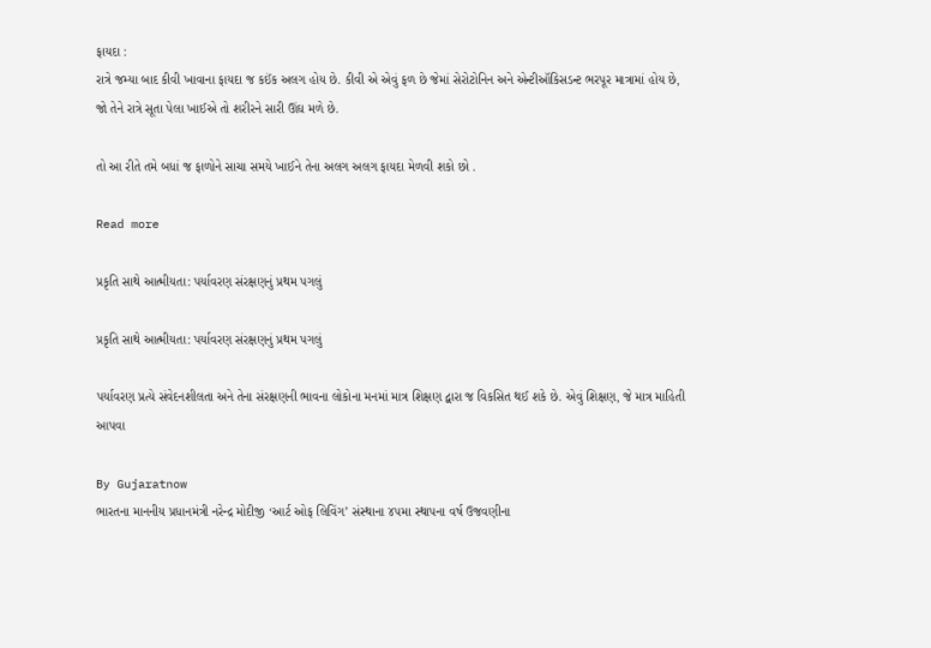ફાયદા :
રાત્રે જમ્યા બાદ કીવી ખાવાના ફાયદા જ કઈંક અલગ હોય છે. કીવી એ એવું ફળ છે જેમાં સેરોટોનિન અને એન્ટીઑકિસડન્ટ ભરપૂર માત્રામાં હોય છે, જો તેને રાત્રે સૂતા પેલા ખાઈએ તો શરીરને સારી ઊંઘ મળે છે.

તો આ રીતે તમે બધાં જ ફાળોને સાચા સમયે ખાઈને તેના અલગ અલગ ફાયદા મેળવી શકો છો .

Read more

પ્રકૃતિ સાથે આત્મીયતા: પર્યાવરણ સંરક્ષણનું પ્રથમ પગલું

પ્રકૃતિ સાથે આત્મીયતા: પર્યાવરણ સંરક્ષણનું પ્રથમ પગલું

પર્યાવરણ પ્રત્યે સંવેદનશીલતા અને તેના સંરક્ષણની ભાવના લોકોના મનમાં માત્ર શિક્ષણ દ્વારા જ વિકસિત થઈ શકે છે. એવું શિક્ષણ, જે માત્ર માહિતી આપવા

By Gujaratnow
ભારતના માનનીય પ્રધાનમંત્રી નરેન્દ્ર મોદીજી ‘આર્ટ ઓફ લિવિંગ’ સંસ્થાના ૪૫મા સ્થાપના વર્ષ ઉજવણીના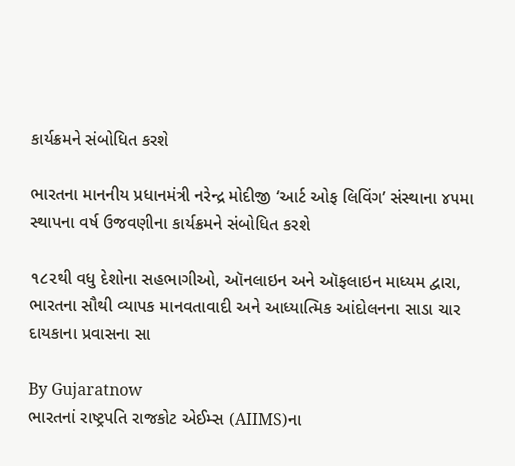કાર્યક્રમને સંબોધિત કરશે

ભારતના માનનીય પ્રધાનમંત્રી નરેન્દ્ર મોદીજી ‘આર્ટ ઓફ લિવિંગ’ સંસ્થાના ૪૫મા સ્થાપના વર્ષ ઉજવણીના કાર્યક્રમને સંબોધિત કરશે

૧૮૨થી વધુ દેશોના સહભાગીઓ, ઑનલાઇન અને ઑફલાઇન માધ્યમ દ્વારા, ભારતના સૌથી વ્યાપક માનવતાવાદી અને આધ્યાત્મિક આંદોલનના સાડા ચાર દાયકાના પ્રવાસના સા

By Gujaratnow
ભારતનાં રાષ્ટ્રપતિ રાજકોટ એઈમ્સ (AIIMS)ના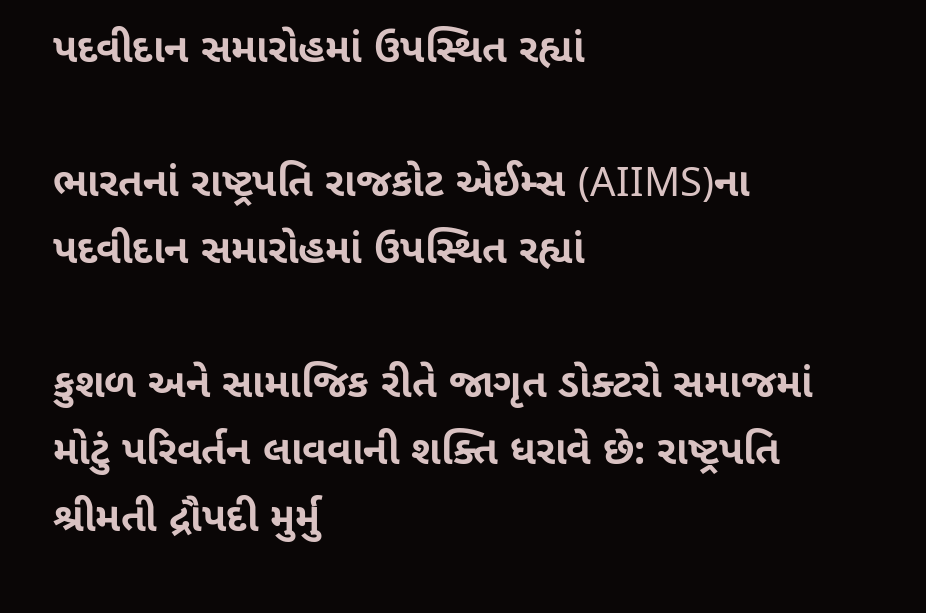પદવીદાન સમારોહમાં ઉપસ્થિત રહ્યાં

ભારતનાં રાષ્ટ્રપતિ રાજકોટ એઈમ્સ (AIIMS)ના પદવીદાન સમારોહમાં ઉપસ્થિત રહ્યાં

કુશળ અને સામાજિક રીતે જાગૃત ડોક્ટરો સમાજમાં મોટું પરિવર્તન લાવવાની શક્તિ ધરાવે છે: રાષ્ટ્રપતિ શ્રીમતી દ્રૌપદી મુર્મુ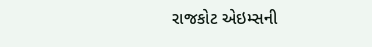રાજકોટ એઇમ્સની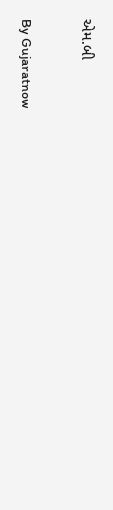એમ.બી

By Gujaratnow